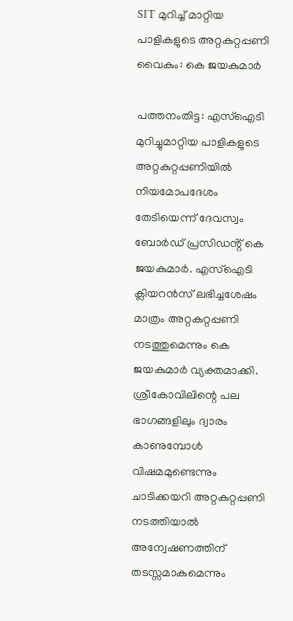SIT മുറിച്ച് മാറ്റിയ പാളികളുടെ അറ്റകുറ്റപ്പണി വൈകും: കെ ജയകുമാർ

പത്തനംതിട്ട: എസ്ഐടി മുറിച്ചുമാറ്റിയ പാളികളുടെ അറ്റകുറ്റപ്പണിയിൽ നിയമോപദേശം തേടിയെന്ന് ദേവസ്വം ബോർഡ് പ്രസിഡൻ്റ് കെ ജയകുമാർ. എസ്ഐടി ക്ലിയറൻസ് ലഭിച്ചശേഷം മാത്രം അറ്റകുറ്റപ്പണി നടത്തുമെന്നും കെ ജയകുമാർ വ്യക്തമാക്കി. ശ്രീകോവിലിന്റെ പല ഭാഗങ്ങളിലും ദ്വാരം കാണുമ്പോൾ വിഷമമുണ്ടെന്നും ചാടിക്കയറി അറ്റകുറ്റപ്പണി നടത്തിയാൽ അന്വേഷണത്തിന് തടസ്സമാകുമെന്നും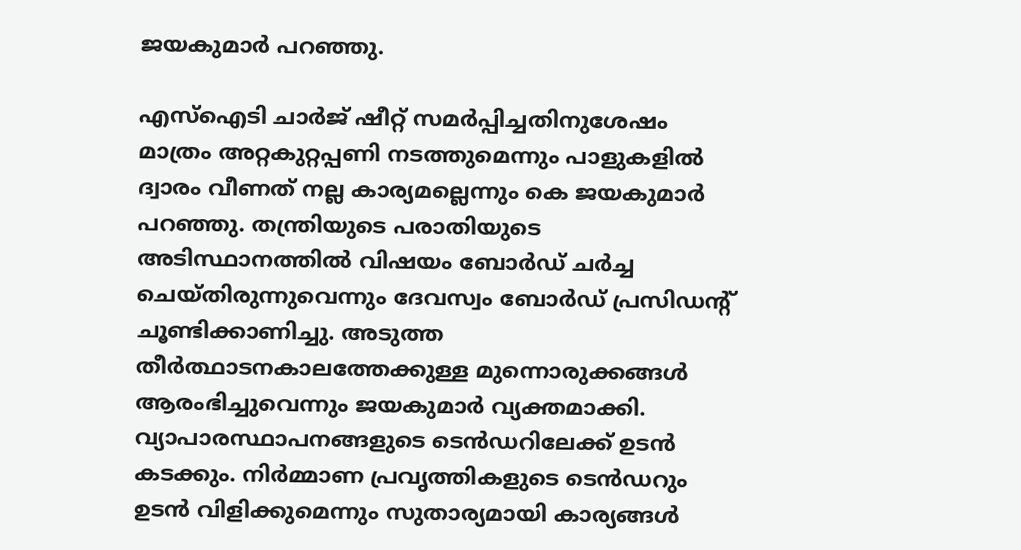ജയകുമാർ പറഞ്ഞു.

എസ്ഐടി ചാർജ് ഷീറ്റ് സമർപ്പിച്ചതിനുശേഷം മാത്രം അറ്റകുറ്റപ്പണി നടത്തുമെന്നും പാളുകളിൽ ദ്വാരം വീണത് നല്ല കാര്യമല്ലെന്നും കെ ജയകുമാ‍ർ പറഞ്ഞു. തന്ത്രിയുടെ പരാതിയുടെ അടിസ്ഥാനത്തിൽ വിഷയം ബോർഡ് ചർച്ച ചെയ്തിരുന്നുവെന്നും ദേവസ്വം ബോർഡ് പ്രസിഡൻ്റ് ചൂണ്ടിക്കാണിച്ചു. അടുത്ത തീർത്ഥാടനകാലത്തേക്കുള്ള മുന്നൊരുക്കങ്ങൾ ആരംഭിച്ചുവെന്നും ജയകുമാർ വ്യക്തമാക്കി. വ്യാപാരസ്ഥാപനങ്ങളുടെ ടെൻഡറിലേക്ക് ഉടൻ കടക്കും. നിർമ്മാണ പ്രവൃത്തികളുടെ ടെൻഡറും ഉടൻ വിളിക്കുമെന്നും സുതാര്യമായി കാര്യങ്ങൾ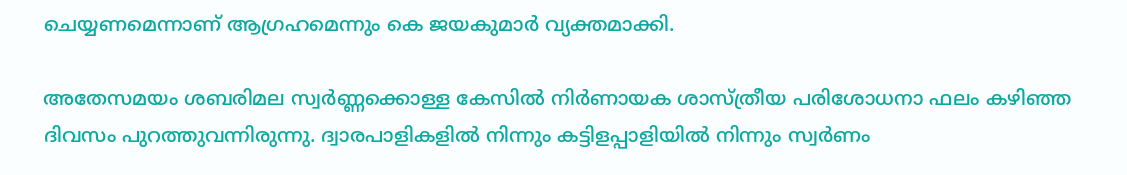ചെയ്യണമെന്നാണ് ആഗ്രഹമെന്നും കെ ജയകുമാർ വ്യക്തമാക്കി.

അതേസമയം ശബരിമല സ്വര്‍ണ്ണക്കൊള്ള കേസില്‍ നിര്‍ണായക ശാസ്ത്രീയ പരിശോധനാ ഫലം കഴിഞ്ഞ ദിവസം പുറത്തുവന്നിരുന്നു. ദ്വാരപാളികളില്‍ നിന്നും കട്ടിളപ്പാളിയില്‍ നിന്നും സ്വര്‍ണം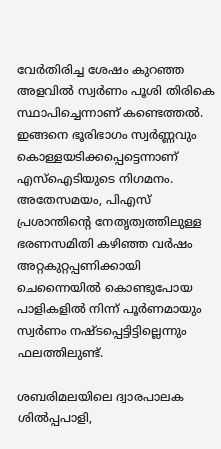വേര്‍തിരിച്ച ശേഷം കുറഞ്ഞ അളവില്‍ സ്വര്‍ണം പൂശി തിരികെ സ്ഥാപിച്ചെന്നാണ് കണ്ടെത്തല്‍. ഇങ്ങനെ ഭൂരിഭാഗം സ്വര്‍ണ്ണവും കൊള്ളയടിക്കപ്പെട്ടെന്നാണ് എസ്ഐടിയുടെ നിഗമനം. അതേസമയം, പിഎസ് പ്രശാന്തിൻ്റെ നേതൃത്വത്തിലുള്ള ഭരണസമിതി കഴിഞ്ഞ വര്‍ഷം അറ്റകുറ്റപ്പണിക്കായി ചെന്നൈയില്‍ കൊണ്ടുപോയ പാളികളില്‍ നിന്ന് പൂര്‍ണമായും സ്വര്‍ണം നഷ്ടപ്പെട്ടിട്ടില്ലെന്നും ഫലത്തിലുണ്ട്.

ശബരിമലയിലെ ദ്വാരപാലക ശില്‍പ്പപാളി,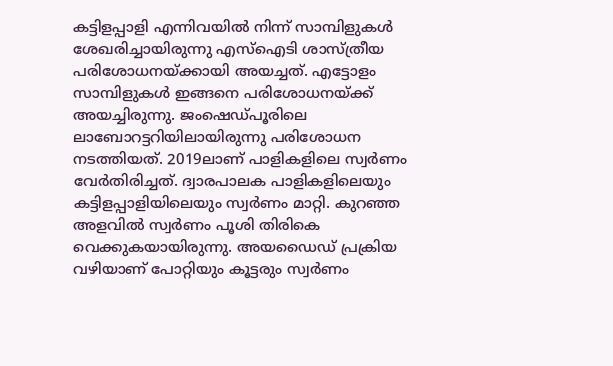കട്ടിളപ്പാളി എന്നിവയില്‍ നിന്ന് സാമ്പിളുകള്‍ ശേഖരിച്ചായിരുന്നു എസ്ഐടി ശാസ്ത്രീയ പരിശോധനയ്ക്കായി അയച്ചത്. എട്ടോളം സാമ്പിളുകള്‍ ഇങ്ങനെ പരിശോധനയ്ക്ക് അയച്ചിരുന്നു. ജംഷെഡ്പൂരിലെ ലാബോറട്ടറിയിലായിരുന്നു പരിശോധന നടത്തിയത്. 2019ലാണ് പാളികളിലെ സ്വര്‍ണം വേര്‍തിരിച്ചത്. ദ്വാരപാലക പാളികളിലെയും കട്ടിളപ്പാളിയിലെയും സ്വര്‍ണം മാറ്റി. കുറഞ്ഞ അളവില്‍ സ്വര്‍ണം പൂശി തിരികെ വെക്കുകയായിരുന്നു. അയഡൈഡ് പ്രക്രിയ വഴിയാണ് പോറ്റിയും കൂട്ടരും സ്വര്‍ണം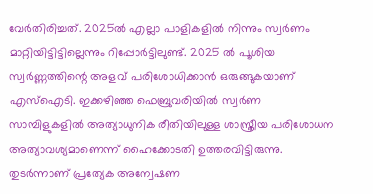വേര്‍തിരിച്ചത്. 2025ല്‍ എല്ലാ പാളികളില്‍ നിന്നും സ്വര്‍ണം മാറ്റിയിട്ടിട്ടില്ലെന്നും റിപ്പോര്‍ട്ടിലുണ്ട്. 2025 ല്‍ പൂശിയ സ്വര്‍ണ്ണത്തിന്റെ അളവ് പരിശോധിക്കാന്‍ ഒരുങ്ങുകയാണ് എസ്ഐടി. ഇക്കഴിഞ്ഞ ഫെബ്രുവരിയില്‍ സ്വര്‍ണ സാമ്പിളുകളില്‍ അത്യാധുനിക രീതിയിലുള്ള ശാസ്ത്രീയ പരിശോധന അത്യാവശ്യമാണെന്ന് ഹൈക്കോടതി ഉത്തരവിട്ടിരുന്നു. തുടര്‍ന്നാണ് പ്രത്യേക അന്വേഷണ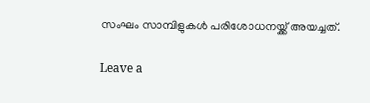സംഘം സാമ്പിളുകള്‍ പരിശോധനയ്ക്ക് അയച്ചത്.

Leave a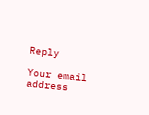Reply

Your email address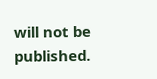will not be published.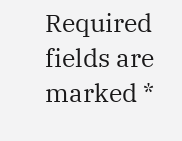Required fields are marked *